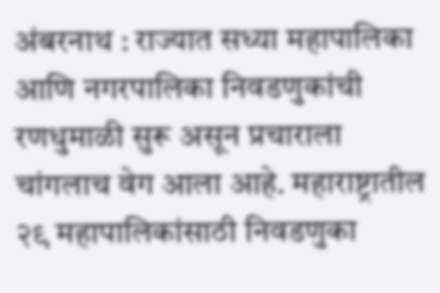अंबरनाथ : राज्यात सध्या महापालिका आणि नगरपालिका निवडणुकांची रणधुमाळी सुरू असून प्रचाराला चांगलाच वेग आला आहे. महाराष्ट्रातील २९ महापालिकांसाठी निवडणुका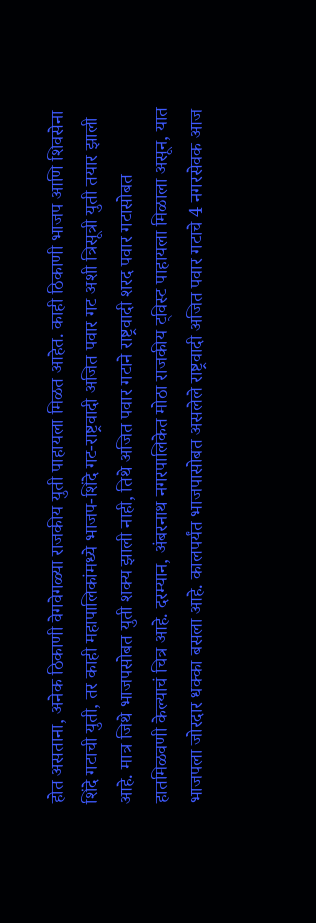होत असताना, अनेक ठिकाणी वेगवेगळ्या राजकीय युती पाहायला मिळत आहेत. काही ठिकाणी भाजप आणि शिवसेना शिंदे गटाची युती, तर काही महापालिकांमध्ये भाजप-शिंदे गट-राष्ट्रवादी अजित पवार गट अशी त्रिसूत्री युती तयार झाली आहे. मात्र जिथे भाजपसोबत युती शक्य झाली नाही, तिथे अजित पवार गटाने राष्ट्रवादी शरद पवार गटासोबत हातमिळवणी केल्याचं चित्र आहे. दरम्यान, अंबरनाथ नगरपालिकेत मोठा राजकीय ट्विस्ट पाहायला मिळाला असून, यात भाजपला जोरदार धक्का बसला आहे. कालपर्यंत भाजपासोबत असलेले राष्ट्रवादी अजित पवार गटाचे 4 नगरसेवक आज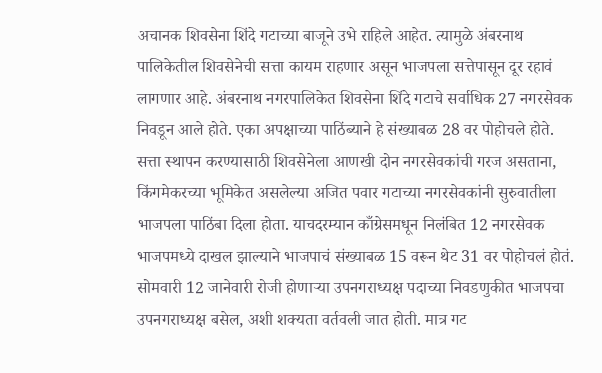अचानक शिवसेना शिंदे गटाच्या बाजूने उभे राहिले आहेत. त्यामुळे अंबरनाथ पालिकेतील शिवसेनेची सत्ता कायम राहणार असून भाजपला सत्तेपासून दूर रहावं लागणार आहे. अंबरनाथ नगरपालिकेत शिवसेना शिंदे गटाचे सर्वाधिक 27 नगरसेवक निवडून आले होते. एका अपक्षाच्या पाठिंब्याने हे संख्याबळ 28 वर पोहोचले होते. सत्ता स्थापन करण्यासाठी शिवसेनेला आणखी दोन नगरसेवकांची गरज असताना, किंगमेकरच्या भूमिकेत असलेल्या अजित पवार गटाच्या नगरसेवकांनी सुरुवातीला भाजपला पाठिंबा दिला होता. याचदरम्यान काँग्रेसमधून निलंबित 12 नगरसेवक भाजपमध्ये दाखल झाल्याने भाजपाचं संख्याबळ 15 वरून थेट 31 वर पोहोचलं होतं. सोमवारी 12 जानेवारी रोजी होणाऱ्या उपनगराध्यक्ष पदाच्या निवडणुकीत भाजपचा उपनगराध्यक्ष बसेल, अशी शक्यता वर्तवली जात होती. मात्र गट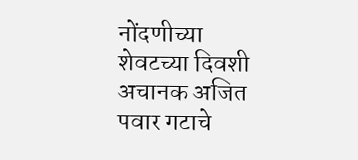नोंदणीच्या शेवटच्या दिवशी अचानक अजित पवार गटाचे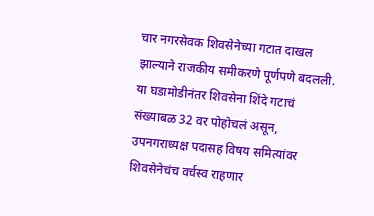चार नगरसेवक शिवसेनेच्या गटात दाखल झाल्याने राजकीय समीकरणे पूर्णपणे बदलली. या घडामोडीनंतर शिवसेना शिंदे गटाचं संख्याबळ 32 वर पोहोचलं असून, उपनगराध्यक्ष पदासह विषय समित्यांवर शिवसेनेचंच वर्चस्व राहणार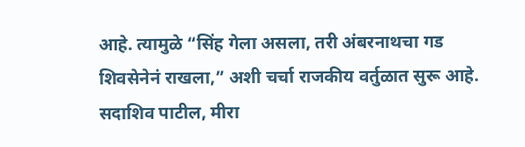आहे. त्यामुळे “सिंह गेला असला, तरी अंबरनाथचा गड शिवसेनेनं राखला,” अशी चर्चा राजकीय वर्तुळात सुरू आहे. सदाशिव पाटील, मीरा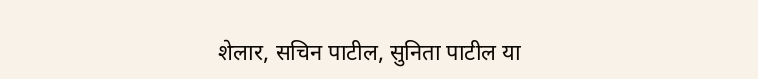शेलार, सचिन पाटील, सुनिता पाटील या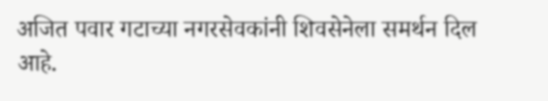अजित पवार गटाच्या नगरसेवकांनी शिवसेनेला समर्थन दिल आहे.